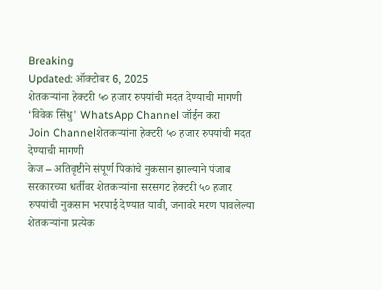Breaking
Updated: ऑक्टोबर 6, 2025
शेतकऱ्यांना हेक्टरी ५० हजार रुपयांची मदत देण्याची मागणी
‘विवेक सिंधु' WhatsApp Channel जॉईन करा
Join Channelशेतकऱ्यांना हेक्टरी ५० हजार रुपयांची मदत देण्याची मागणी
केज – अतिवृष्टीने संपूर्ण पिकांचे नुकसान झाल्याने पंजाब सरकारच्या धर्तीवर शेतकऱ्यांना सरसगट हेक्टरी ५० हजार रुपयांची नुकसान भरपाई देण्यात यावी, जनावरे मरण पावलेल्या शेतकऱ्यांना प्रत्येक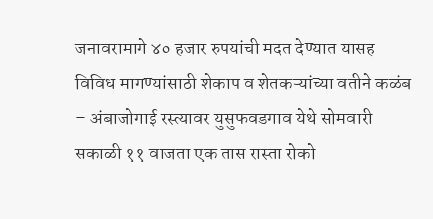जनावरामागे ४० हजार रुपयांची मदत देण्यात यासह विविध मागण्यांसाठी शेकाप व शेतकऱ्यांच्या वतीने कळंब – अंबाजोगाई रस्त्यावर युसुफवडगाव येथे सोमवारी सकाळी ११ वाजता एक तास रास्ता रोको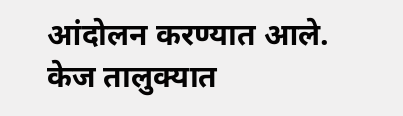आंदोलन करण्यात आले.
केज तालुक्यात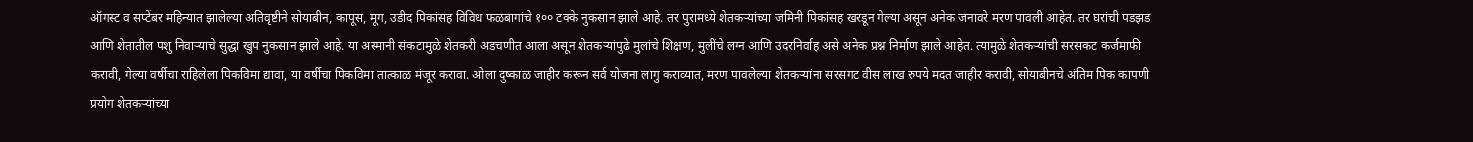ऑगस्ट व सप्टेंबर महिन्यात झालेल्या अतिवृष्टीने सोयाबीन, कापूस, मूग, उडीद पिकांसह विविध फळबागांचे १०० टक्के नुकसान झाले आहे. तर पुरामध्ये शेतकऱ्यांच्या जमिनी पिकांसह खरडून गेल्या असून अनेक जनावरे मरण पावली आहेत. तर घरांची पडझड आणि शेतातील पशु निवाऱ्याचे सुद्धा खुप नुकसान झाले आहे. या अस्मानी संकटामुळे शेतकरी अडचणीत आला असून शेतकऱ्यांपुढे मुलांचे शिक्षण, मुलींचे लग्न आणि उदरनिर्वाह असे अनेक प्रश्न निर्माण झाले आहेत. त्यामुळे शेतकऱ्यांची सरसकट कर्जमाफी करावी, गेल्या वर्षीचा राहिलेला पिकविमा द्यावा, या वर्षीचा पिकविमा तात्काळ मंजूर करावा. ओला दुष्काळ जाहीर करून सर्व योजना लागु कराव्यात, मरण पावलेल्या शेतकऱ्यांना सरसगट वीस लाख रुपये मदत जाहीर करावी, सोयाबीनचे अंतिम पिक कापणी प्रयोग शेतकऱ्यांच्या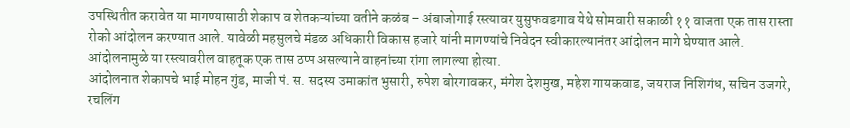उपस्थितीत करावेत या मागण्यासाठी शेकाप व शेतकऱ्यांच्या वतीने कळंब – अंबाजोगाई रस्त्यावर युसुफवडगाव येथे सोमवारी सकाळी ११ वाजता एक तास रास्ता रोको आंदोलन करण्यात आले. यावेळी महसुलचे मंडळ अधिकारी विकास हजारे यांनी मागण्यांचे निवेदन स्वीकारल्यानंतर आंदोलन मागे घेण्यात आले. आंदोलनामुळे या रस्त्यावरील वाहतूक एक तास ठप्प असल्याने वाहनांच्या रांगा लागल्या होत्या.
आंदोलनात शेकापचे भाई मोहन गुंड, माजी पं. स. सदस्य उमाकांत भुसारी, रुपेश बोरगावकर, मंगेश देशमुख, महेश गायकवाड, जयराज निशिगंध, सचिन उजगरे, रचलिंग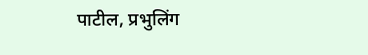पाटील, प्रभुलिंग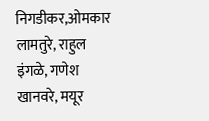निगडीकर,ओमकार लामतुरे, राहुल इंगळे, गणेश खानवरे, मयूर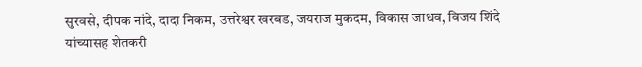सुरवसे, दीपक नांदे, दादा निकम, उत्तरेश्वर खरबड, जयराज मुकदम, विकास जाधव, विजय शिंदे यांच्यासह शेतकरी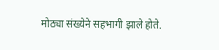मोठ्या संख्येने सहभागी झाले होते.